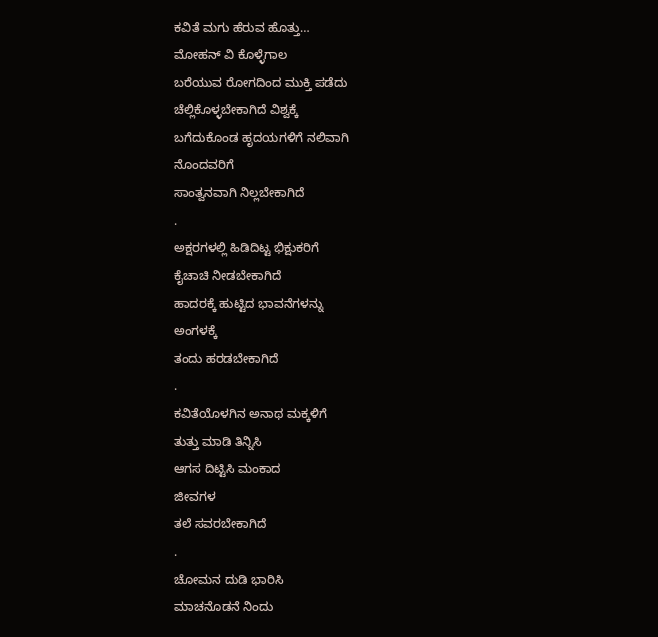ಕವಿತೆ ಮಗು ಹೆರುವ ಹೊತ್ತು…
ಮೋಹನ್ ವಿ ಕೊಳ್ಳೆಗಾಲ
ಬರೆಯುವ ರೋಗದಿಂದ ಮುಕ್ತಿ ಪಡೆದು
ಚೆಲ್ಲಿಕೊಳ್ಳಬೇಕಾಗಿದೆ ವಿಶ್ವಕ್ಕೆ
ಬಗೆದುಕೊಂಡ ಹೃದಯಗಳಿಗೆ ನಲಿವಾಗಿ
ನೊಂದವರಿಗೆ
ಸಾಂತ್ವನವಾಗಿ ನಿಲ್ಲಬೇಕಾಗಿದೆ
.
ಅಕ್ಷರಗಳಲ್ಲಿ ಹಿಡಿದಿಟ್ಟ ಭಿಕ್ಷುಕರಿಗೆ
ಕೈಚಾಚಿ ನೀಡಬೇಕಾಗಿದೆ
ಹಾದರಕ್ಕೆ ಹುಟ್ಟಿದ ಭಾವನೆಗಳನ್ನು
ಅಂಗಳಕ್ಕೆ
ತಂದು ಹರಡಬೇಕಾಗಿದೆ
.
ಕವಿತೆಯೊಳಗಿನ ಅನಾಥ ಮಕ್ಕಳಿಗೆ
ತುತ್ತು ಮಾಡಿ ತಿನ್ನಿಸಿ
ಆಗಸ ದಿಟ್ಟಿಸಿ ಮಂಕಾದ
ಜೀವಗಳ
ತಲೆ ಸವರಬೇಕಾಗಿದೆ
.
ಚೋಮನ ದುಡಿ ಭಾರಿಸಿ
ಮಾಚನೊಡನೆ ನಿಂದು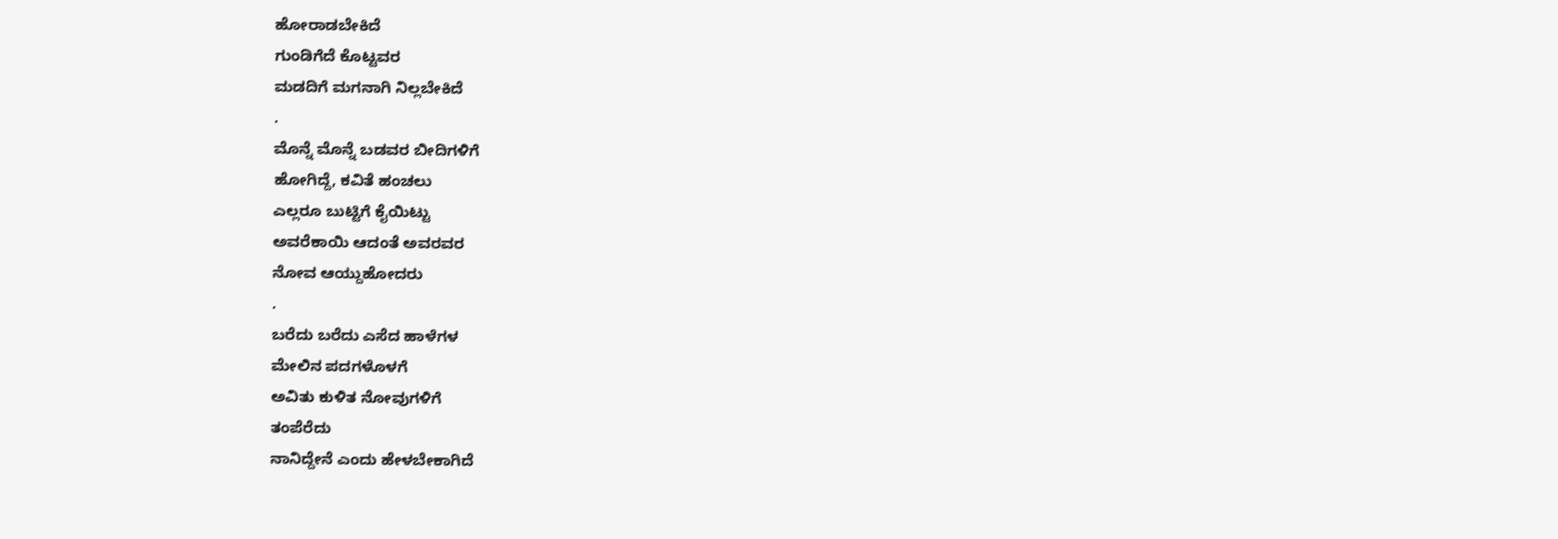ಹೋರಾಡಬೇಕಿದೆ
ಗುಂಡಿಗೆದೆ ಕೊಟ್ಟವರ
ಮಡದಿಗೆ ಮಗನಾಗಿ ನಿಲ್ಲಬೇಕಿದೆ
.
ಮೊನ್ನೆ ಮೊನ್ನೆ ಬಡವರ ಬೀದಿಗಳಿಗೆ
ಹೋಗಿದ್ದೆ, ಕವಿತೆ ಹಂಚಲು
ಎಲ್ಲರೂ ಬುಟ್ಟಿಗೆ ಕೈಯಿಟ್ಟು
ಅವರೆಕಾಯಿ ಆದಂತೆ ಅವರವರ
ನೋವ ಆಯ್ದುಹೋದರು
.
ಬರೆದು ಬರೆದು ಎಸೆದ ಹಾಳೆಗಳ
ಮೇಲಿನ ಪದಗಳೊಳಗೆ
ಅವಿತು ಕುಳಿತ ನೋವುಗಳಿಗೆ
ತಂಪೆರೆದು
ನಾನಿದ್ದೇನೆ ಎಂದು ಹೇಳಬೇಕಾಗಿದೆ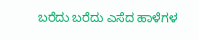ಬರೆದು ಬರೆದು ಎಸೆದ ಹಾಳೆಗಳ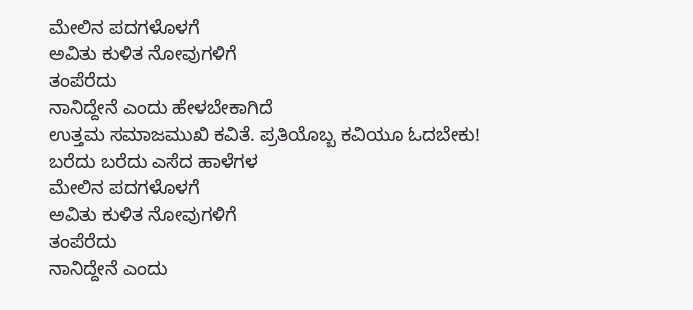ಮೇಲಿನ ಪದಗಳೊಳಗೆ
ಅವಿತು ಕುಳಿತ ನೋವುಗಳಿಗೆ
ತಂಪೆರೆದು
ನಾನಿದ್ದೇನೆ ಎಂದು ಹೇಳಬೇಕಾಗಿದೆ
ಉತ್ತಮ ಸಮಾಜಮುಖಿ ಕವಿತೆ. ಪ್ರತಿಯೊಬ್ಬ ಕವಿಯೂ ಓದಬೇಕು!
ಬರೆದು ಬರೆದು ಎಸೆದ ಹಾಳೆಗಳ
ಮೇಲಿನ ಪದಗಳೊಳಗೆ
ಅವಿತು ಕುಳಿತ ನೋವುಗಳಿಗೆ
ತಂಪೆರೆದು
ನಾನಿದ್ದೇನೆ ಎಂದು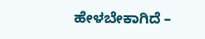ಹೇಳಬೇಕಾಗಿದೆ –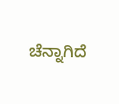ಚೆನ್ನಾಗಿದೆ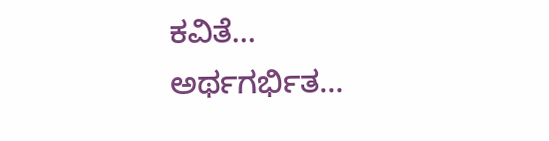ಕವಿತೆ… ಅರ್ಥಗರ್ಭಿತ…